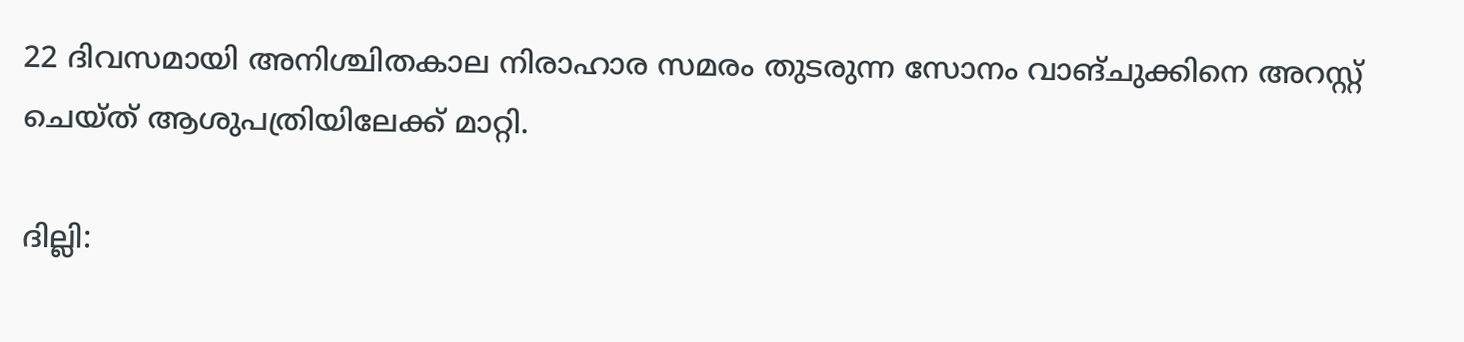22 ദിവസമായി അനിശ്ചിതകാല നിരാഹാര സമരം തുടരുന്ന സോനം വാങ്ചുക്കിനെ അറസ്റ്റ് ചെയ്ത് ആശുപത്രിയിലേക്ക് മാറ്റി.

ദില്ലി: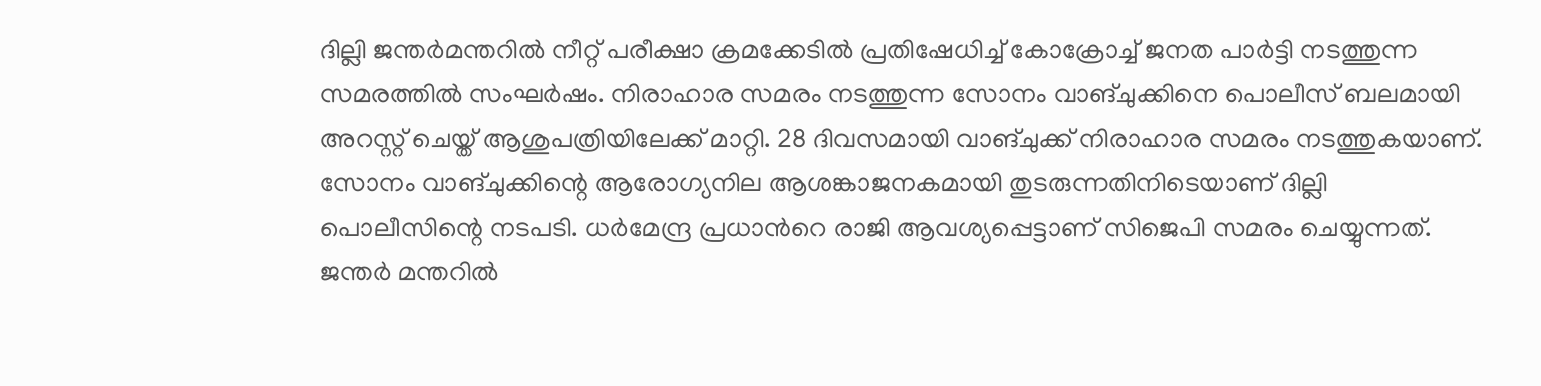ദില്ലി ജന്തര്‍മന്തറിൽ നീറ്റ് പരീക്ഷാ ക്രമക്കേടിൽ പ്രതിഷേധിച്ച് കോക്രോച്ച് ജനത പാർട്ടി നടത്തുന്ന സമരത്തിൽ സംഘർഷം. നിരാഹാര സമരം നടത്തുന്ന സോനം വാങ്ചുക്കിനെ പൊലീസ് ബലമായി അറസ്റ്റ് ചെയ്ത് ആശുപത്രിയിലേക്ക് മാറ്റി. 28 ദിവസമായി വാങ്ചുക്ക് നിരാഹാര സമരം നടത്തുകയാണ്. സോനം വാങ്ചുക്കിന്റെ ആരോഗ്യനില ആശങ്കാജനകമായി തുടരുന്നതിനിടെയാണ് ദില്ലി പൊലീസിന്റെ നടപടി. ധര്‍മേന്ദ്ര പ്രധാന്‍റെ രാജി ആവശ്യപ്പെട്ടാണ് സിജെപി സമരം ചെയ്യുന്നത്. ജന്തർ മന്തറിൽ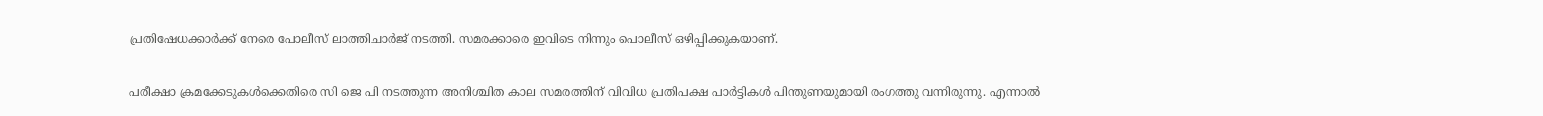പ്രതിഷേധക്കാർക്ക് നേരെ പോലീസ് ലാത്തിചാർജ് നടത്തി. സമരക്കാരെ ഇവിടെ നിന്നും പൊലീസ് ഒഴിപ്പിക്കുകയാണ്.

പരീക്ഷാ ക്രമക്കേടുകൾക്കെതിരെ സി ജെ പി നടത്തുന്ന അനിശ്ചിത കാല സമരത്തിന് വിവിധ പ്രതിപക്ഷ പാർട്ടികൾ പിന്തുണയുമായി രംഗത്തു വന്നിരുന്നു. എന്നാൽ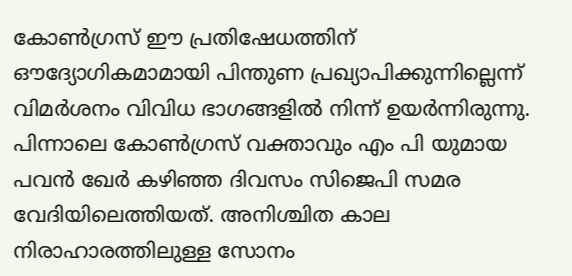കോൺഗ്രസ് ഈ പ്രതിഷേധത്തിന് ഔദ്യോഗികമാമായി പിന്തുണ പ്രഖ്യാപിക്കുന്നില്ലെന്ന് വിമർശനം വിവിധ ഭാഗങ്ങളിൽ നിന്ന് ഉയർന്നിരുന്നു. പിന്നാലെ കോൺഗ്രസ് വക്താവും എം പി യുമായ പവൻ ഖേർ കഴിഞ്ഞ ദിവസം സിജെപി സമര വേദിയിലെത്തിയത്. അനിശ്ചിത കാല നിരാഹാരത്തിലുള്ള സോനം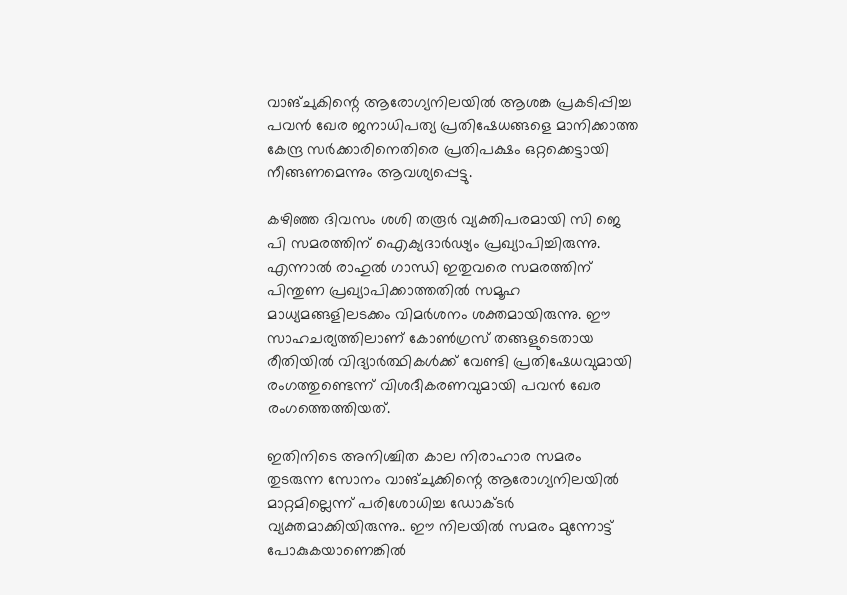വാങ്ചുകിന്റെ ആരോഗ്യനിലയിൽ ആശങ്ക പ്രകടിപ്പിച്ച പവൻ ഖേര ജനാധിപത്യ പ്രതിഷേധങ്ങളെ മാനിക്കാത്ത കേന്ദ്ര സർക്കാരിനെതിരെ പ്രതിപക്ഷം ഒറ്റക്കെട്ടായി നീങ്ങണമെന്നും ആവശ്യപ്പെട്ടു.

കഴിഞ്ഞ ദിവസം ശശി തരൂർ വ്യക്തിപരമായി സി ജെ പി സമരത്തിന് ഐക്യദാർഢ്യം പ്രഖ്യാപിച്ചിരുന്നു. എന്നാൽ രാഹുൽ ഗാന്ധി ഇതുവരെ സമരത്തിന് പിന്തുണ പ്രഖ്യാപിക്കാത്തതിൽ സമൂഹ മാധ്യമങ്ങളിലടക്കം വിമർശനം ശക്തമായിരുന്നു. ഈ സാഹചര്യത്തിലാണ് കോൺഗ്രസ് തങ്ങളുടെതായ രീതിയിൽ വിദ്യാർത്ഥികൾക്ക് വേണ്ടി പ്രതിഷേധവുമായി രംഗത്തുണ്ടെന്ന് വിശദീകരണവുമായി പവൻ ഖേര രംഗത്തെത്തിയത്.

ഇതിനിടെ അനിശ്ചിത കാല നിരാഹാര സമരം തുടരുന്ന സോനം വാങ്ചുക്കിന്റെ ആരോഗ്യനിലയിൽ മാറ്റമില്ലെന്ന് പരിശോധിച്ച ഡോക്ടർ വ്യക്തമാക്കിയിരുന്നു.. ഈ നിലയിൽ സമരം മുന്നോട്ട് പോകുകയാണെങ്കിൽ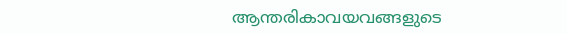ആന്തരികാവയവങ്ങളുടെ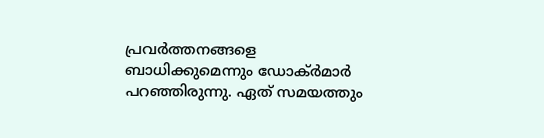പ്രവർത്തനങ്ങളെ ബാധിക്കുമെന്നും ഡോക്ർമാർ പറഞ്ഞിരുന്നു. ഏത് സമയത്തും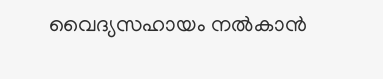വൈദ്യസഹായം നൽകാൻ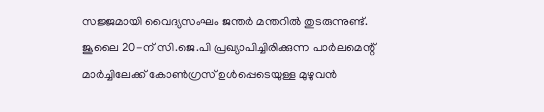സജ്ജമായി വൈദ്യസംഘം ജന്തർ മന്തറിൽ തുടരുന്നുണ്ട്. ജൂലൈ 20-ന് സി.ജെ.പി പ്രഖ്യാപിച്ചിരിക്കുന്ന പാർലമെന്റ് മാർച്ചിലേക്ക് കോൺഗ്രസ് ഉൾപ്പെടെയുള്ള മുഴുവൻ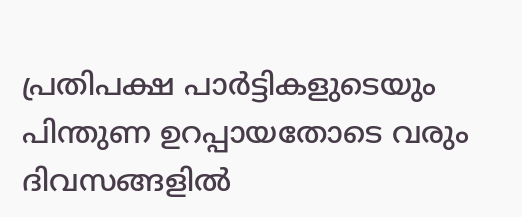പ്രതിപക്ഷ പാർട്ടികളുടെയും പിന്തുണ ഉറപ്പായതോടെ വരും ദിവസങ്ങളിൽ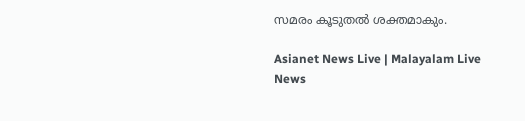സമരം കൂടുതൽ ശക്തമാകും.

Asianet News Live | Malayalam Live News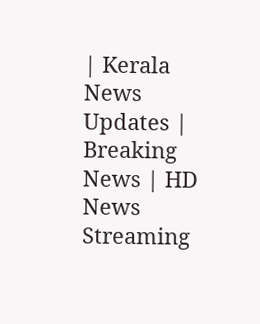| Kerala News Updates | Breaking News | HD News Streaming